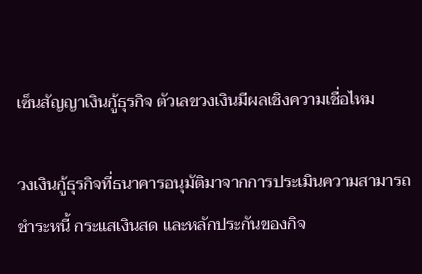เซ็นสัญญาเงินกู้ธุรกิจ ตัวเลขวงเงินมีผลเชิงความเชื่อไหม

วงเงินกู้ธุรกิจที่ธนาคารอนุมัติมาจากการประเมินความสามารถชำระหนี้ กระแสเงินสด และหลักประกันของกิจ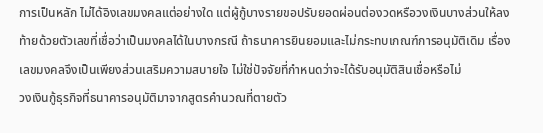การเป็นหลัก ไม่ได้อิงเลขมงคลแต่อย่างใด แต่ผู้กู้บางรายขอปรับยอดผ่อนต่องวดหรือวงเงินบางส่วนให้ลงท้ายด้วยตัวเลขที่เชื่อว่าเป็นมงคลได้ในบางกรณี ถ้าธนาคารยินยอมและไม่กระทบเกณฑ์การอนุมัติเดิม เรื่องเลขมงคลจึงเป็นเพียงส่วนเสริมความสบายใจ ไม่ใช่ปัจจัยที่กำหนดว่าจะได้รับอนุมัติสินเชื่อหรือไม่
วงเงินกู้ธุรกิจที่ธนาคารอนุมัติมาจากสูตรคำนวณที่ตายตัว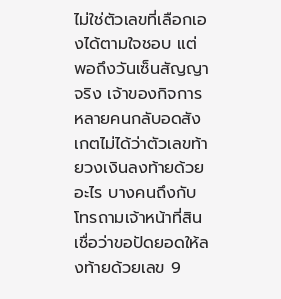ไม่ใช่ตัวเลขที่เลือกเองได้ตามใจชอบ แต่พอถึงวันเซ็นสัญญาจริง เจ้าของกิจการหลายคนกลับอดสังเกตไม่ได้ว่าตัวเลขท้ายวงเงินลงท้ายด้วยอะไร บางคนถึงกับโทรถามเจ้าหน้าที่สินเชื่อว่าขอปัดยอดให้ลงท้ายด้วยเลข 9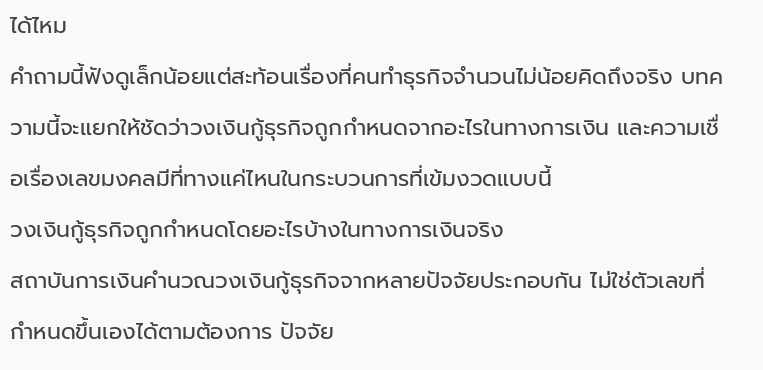ได้ไหม
คำถามนี้ฟังดูเล็กน้อยแต่สะท้อนเรื่องที่คนทำธุรกิจจำนวนไม่น้อยคิดถึงจริง บทความนี้จะแยกให้ชัดว่าวงเงินกู้ธุรกิจถูกกำหนดจากอะไรในทางการเงิน และความเชื่อเรื่องเลขมงคลมีที่ทางแค่ไหนในกระบวนการที่เข้มงวดแบบนี้
วงเงินกู้ธุรกิจถูกกำหนดโดยอะไรบ้างในทางการเงินจริง
สถาบันการเงินคำนวณวงเงินกู้ธุรกิจจากหลายปัจจัยประกอบกัน ไม่ใช่ตัวเลขที่กำหนดขึ้นเองได้ตามต้องการ ปัจจัย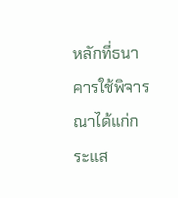หลักที่ธนาคารใช้พิจารณาได้แก่กระแส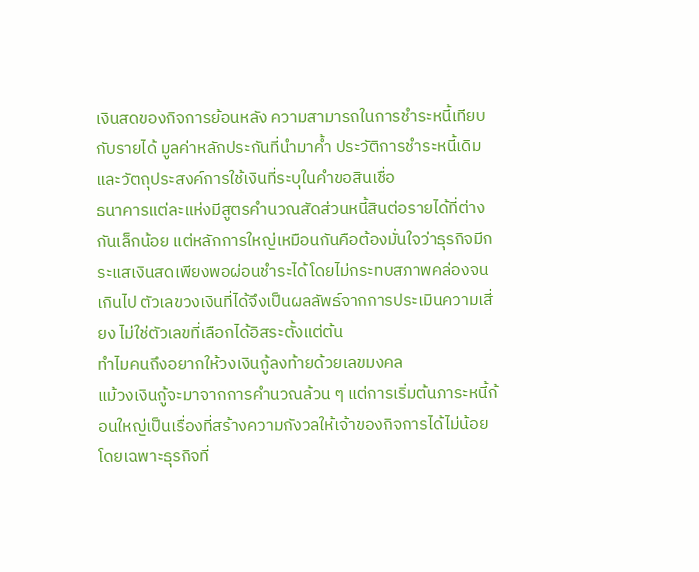เงินสดของกิจการย้อนหลัง ความสามารถในการชำระหนี้เทียบกับรายได้ มูลค่าหลักประกันที่นำมาค้ำ ประวัติการชำระหนี้เดิม และวัตถุประสงค์การใช้เงินที่ระบุในคำขอสินเชื่อ
ธนาคารแต่ละแห่งมีสูตรคำนวณสัดส่วนหนี้สินต่อรายได้ที่ต่างกันเล็กน้อย แต่หลักการใหญ่เหมือนกันคือต้องมั่นใจว่าธุรกิจมีกระแสเงินสดเพียงพอผ่อนชำระได้โดยไม่กระทบสภาพคล่องจนเกินไป ตัวเลขวงเงินที่ได้จึงเป็นผลลัพธ์จากการประเมินความเสี่ยง ไม่ใช่ตัวเลขที่เลือกได้อิสระตั้งแต่ต้น
ทำไมคนถึงอยากให้วงเงินกู้ลงท้ายด้วยเลขมงคล
แม้วงเงินกู้จะมาจากการคำนวณล้วน ๆ แต่การเริ่มต้นภาระหนี้ก้อนใหญ่เป็นเรื่องที่สร้างความกังวลให้เจ้าของกิจการได้ไม่น้อย โดยเฉพาะธุรกิจที่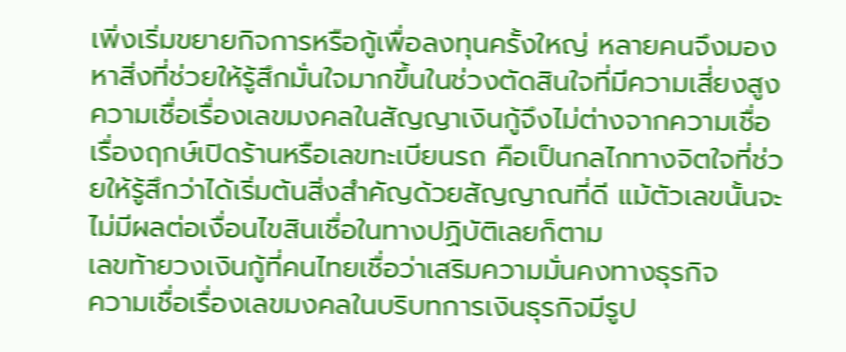เพิ่งเริ่มขยายกิจการหรือกู้เพื่อลงทุนครั้งใหญ่ หลายคนจึงมองหาสิ่งที่ช่วยให้รู้สึกมั่นใจมากขึ้นในช่วงตัดสินใจที่มีความเสี่ยงสูง
ความเชื่อเรื่องเลขมงคลในสัญญาเงินกู้จึงไม่ต่างจากความเชื่อเรื่องฤกษ์เปิดร้านหรือเลขทะเบียนรถ คือเป็นกลไกทางจิตใจที่ช่วยให้รู้สึกว่าได้เริ่มต้นสิ่งสำคัญด้วยสัญญาณที่ดี แม้ตัวเลขนั้นจะไม่มีผลต่อเงื่อนไขสินเชื่อในทางปฏิบัติเลยก็ตาม
เลขท้ายวงเงินกู้ที่คนไทยเชื่อว่าเสริมความมั่นคงทางธุรกิจ
ความเชื่อเรื่องเลขมงคลในบริบทการเงินธุรกิจมีรูป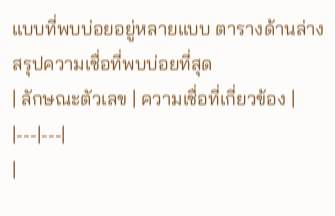แบบที่พบบ่อยอยู่หลายแบบ ตารางด้านล่างสรุปความเชื่อที่พบบ่อยที่สุด
| ลักษณะตัวเลข | ความเชื่อที่เกี่ยวข้อง |
|---|---|
|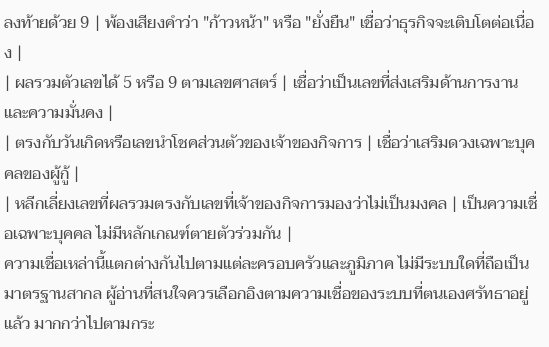ลงท้ายด้วย 9 | พ้องเสียงคำว่า "ก้าวหน้า" หรือ "ยั่งยืน" เชื่อว่าธุรกิจจะเติบโตต่อเนื่อง |
| ผลรวมตัวเลขได้ 5 หรือ 9 ตามเลขศาสตร์ | เชื่อว่าเป็นเลขที่ส่งเสริมด้านการงานและความมั่นคง |
| ตรงกับวันเกิดหรือเลขนำโชคส่วนตัวของเจ้าของกิจการ | เชื่อว่าเสริมดวงเฉพาะบุคคลของผู้กู้ |
| หลีกเลี่ยงเลขที่ผลรวมตรงกับเลขที่เจ้าของกิจการมองว่าไม่เป็นมงคล | เป็นความเชื่อเฉพาะบุคคล ไม่มีหลักเกณฑ์ตายตัวร่วมกัน |
ความเชื่อเหล่านี้แตกต่างกันไปตามแต่ละครอบครัวและภูมิภาค ไม่มีระบบใดที่ถือเป็นมาตรฐานสากล ผู้อ่านที่สนใจควรเลือกอิงตามความเชื่อของระบบที่ตนเองศรัทธาอยู่แล้ว มากกว่าไปตามกระ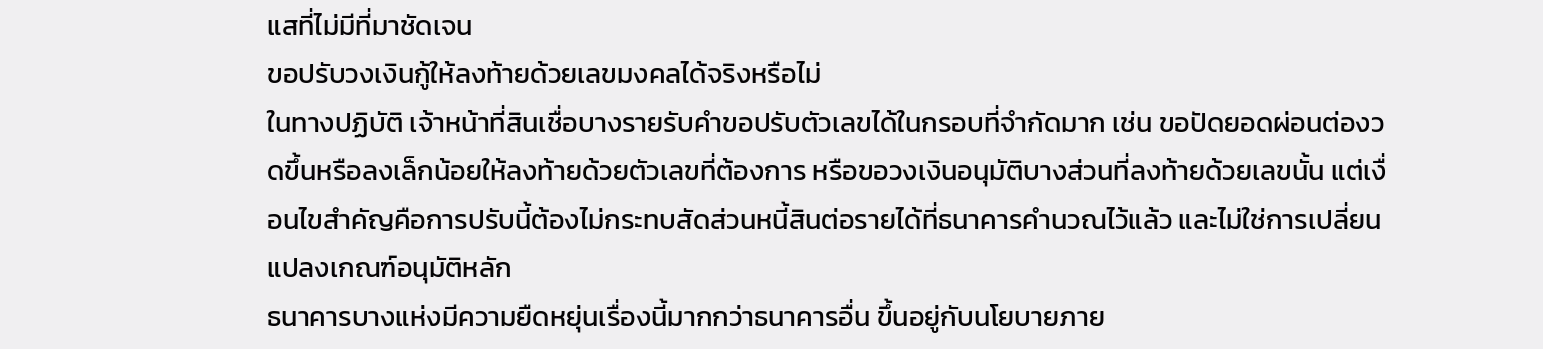แสที่ไม่มีที่มาชัดเจน
ขอปรับวงเงินกู้ให้ลงท้ายด้วยเลขมงคลได้จริงหรือไม่
ในทางปฏิบัติ เจ้าหน้าที่สินเชื่อบางรายรับคำขอปรับตัวเลขได้ในกรอบที่จำกัดมาก เช่น ขอปัดยอดผ่อนต่องวดขึ้นหรือลงเล็กน้อยให้ลงท้ายด้วยตัวเลขที่ต้องการ หรือขอวงเงินอนุมัติบางส่วนที่ลงท้ายด้วยเลขนั้น แต่เงื่อนไขสำคัญคือการปรับนี้ต้องไม่กระทบสัดส่วนหนี้สินต่อรายได้ที่ธนาคารคำนวณไว้แล้ว และไม่ใช่การเปลี่ยนแปลงเกณฑ์อนุมัติหลัก
ธนาคารบางแห่งมีความยืดหยุ่นเรื่องนี้มากกว่าธนาคารอื่น ขึ้นอยู่กับนโยบายภาย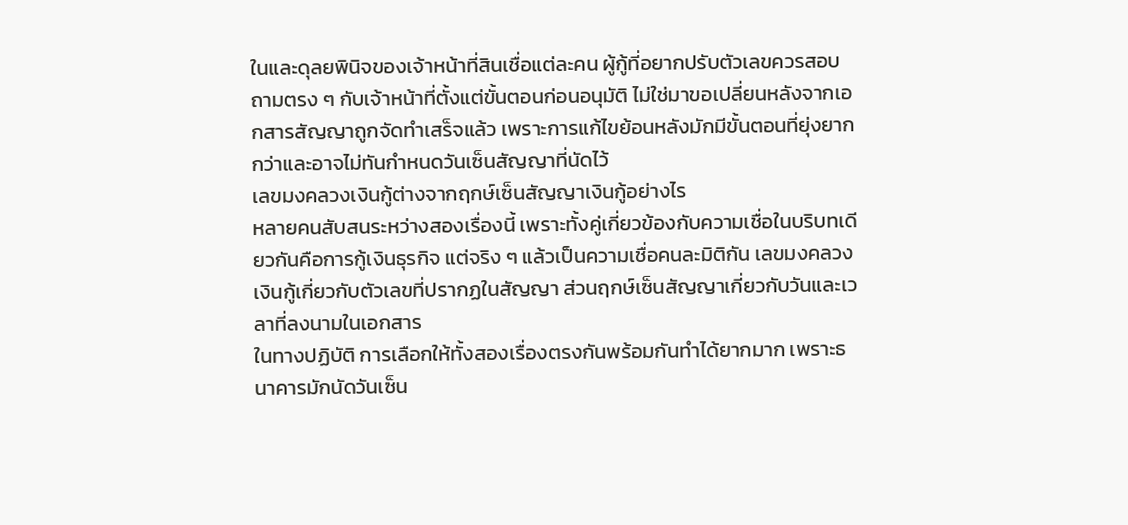ในและดุลยพินิจของเจ้าหน้าที่สินเชื่อแต่ละคน ผู้กู้ที่อยากปรับตัวเลขควรสอบถามตรง ๆ กับเจ้าหน้าที่ตั้งแต่ขั้นตอนก่อนอนุมัติ ไม่ใช่มาขอเปลี่ยนหลังจากเอกสารสัญญาถูกจัดทำเสร็จแล้ว เพราะการแก้ไขย้อนหลังมักมีขั้นตอนที่ยุ่งยากกว่าและอาจไม่ทันกำหนดวันเซ็นสัญญาที่นัดไว้
เลขมงคลวงเงินกู้ต่างจากฤกษ์เซ็นสัญญาเงินกู้อย่างไร
หลายคนสับสนระหว่างสองเรื่องนี้ เพราะทั้งคู่เกี่ยวข้องกับความเชื่อในบริบทเดียวกันคือการกู้เงินธุรกิจ แต่จริง ๆ แล้วเป็นความเชื่อคนละมิติกัน เลขมงคลวงเงินกู้เกี่ยวกับตัวเลขที่ปรากฏในสัญญา ส่วนฤกษ์เซ็นสัญญาเกี่ยวกับวันและเวลาที่ลงนามในเอกสาร
ในทางปฏิบัติ การเลือกให้ทั้งสองเรื่องตรงกันพร้อมกันทำได้ยากมาก เพราะธนาคารมักนัดวันเซ็น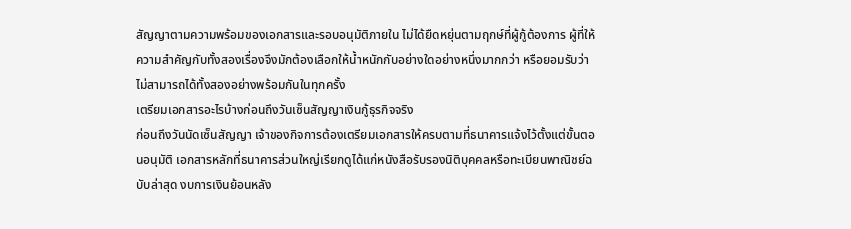สัญญาตามความพร้อมของเอกสารและรอบอนุมัติภายใน ไม่ได้ยืดหยุ่นตามฤกษ์ที่ผู้กู้ต้องการ ผู้ที่ให้ความสำคัญกับทั้งสองเรื่องจึงมักต้องเลือกให้น้ำหนักกับอย่างใดอย่างหนึ่งมากกว่า หรือยอมรับว่าไม่สามารถได้ทั้งสองอย่างพร้อมกันในทุกครั้ง
เตรียมเอกสารอะไรบ้างก่อนถึงวันเซ็นสัญญาเงินกู้ธุรกิจจริง
ก่อนถึงวันนัดเซ็นสัญญา เจ้าของกิจการต้องเตรียมเอกสารให้ครบตามที่ธนาคารแจ้งไว้ตั้งแต่ขั้นตอนอนุมัติ เอกสารหลักที่ธนาคารส่วนใหญ่เรียกดูได้แก่หนังสือรับรองนิติบุคคลหรือทะเบียนพาณิชย์ฉบับล่าสุด งบการเงินย้อนหลัง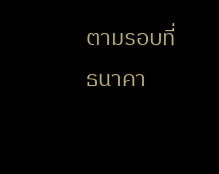ตามรอบที่ธนาคา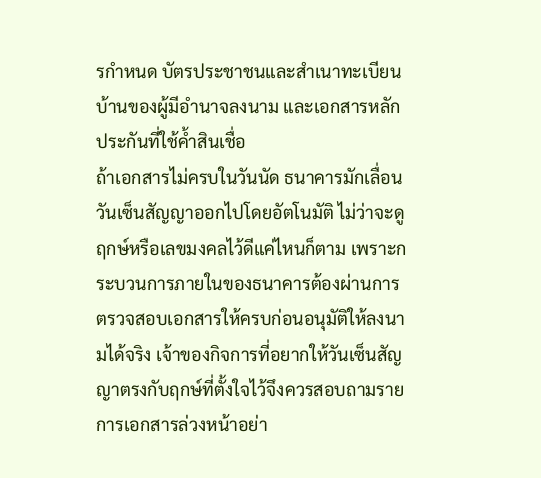รกำหนด บัตรประชาชนและสำเนาทะเบียนบ้านของผู้มีอำนาจลงนาม และเอกสารหลักประกันที่ใช้ค้ำสินเชื่อ
ถ้าเอกสารไม่ครบในวันนัด ธนาคารมักเลื่อนวันเซ็นสัญญาออกไปโดยอัตโนมัติ ไม่ว่าจะดูฤกษ์หรือเลขมงคลไว้ดีแค่ไหนก็ตาม เพราะกระบวนการภายในของธนาคารต้องผ่านการตรวจสอบเอกสารให้ครบก่อนอนุมัติให้ลงนามได้จริง เจ้าของกิจการที่อยากให้วันเซ็นสัญญาตรงกับฤกษ์ที่ตั้งใจไว้จึงควรสอบถามรายการเอกสารล่วงหน้าอย่า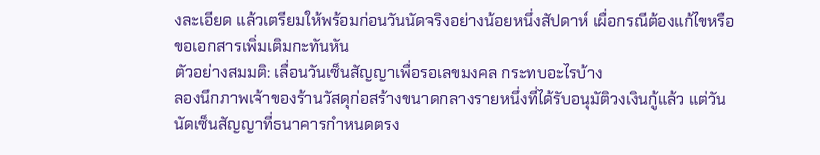งละเอียด แล้วเตรียมให้พร้อมก่อนวันนัดจริงอย่างน้อยหนึ่งสัปดาห์ เผื่อกรณีต้องแก้ไขหรือขอเอกสารเพิ่มเติมกะทันหัน
ตัวอย่างสมมติ: เลื่อนวันเซ็นสัญญาเพื่อรอเลขมงคล กระทบอะไรบ้าง
ลองนึกภาพเจ้าของร้านวัสดุก่อสร้างขนาดกลางรายหนึ่งที่ได้รับอนุมัติวงเงินกู้แล้ว แต่วันนัดเซ็นสัญญาที่ธนาคารกำหนดตรง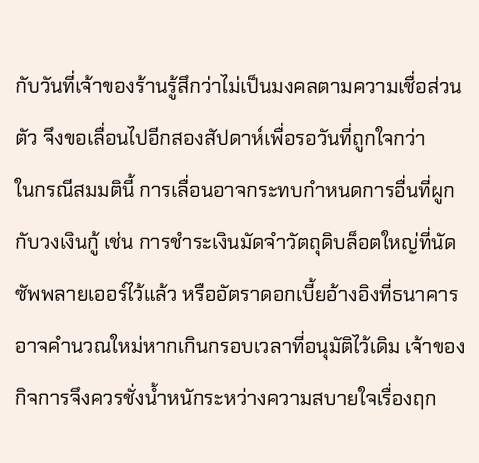กับวันที่เจ้าของร้านรู้สึกว่าไม่เป็นมงคลตามความเชื่อส่วนตัว จึงขอเลื่อนไปอีกสองสัปดาห์เพื่อรอวันที่ถูกใจกว่า
ในกรณีสมมตินี้ การเลื่อนอาจกระทบกำหนดการอื่นที่ผูกกับวงเงินกู้ เช่น การชำระเงินมัดจำวัตถุดิบล็อตใหญ่ที่นัดซัพพลายเออร์ไว้แล้ว หรืออัตราดอกเบี้ยอ้างอิงที่ธนาคารอาจคำนวณใหม่หากเกินกรอบเวลาที่อนุมัติไว้เดิม เจ้าของกิจการจึงควรชั่งน้ำหนักระหว่างความสบายใจเรื่องฤก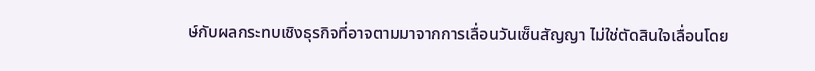ษ์กับผลกระทบเชิงธุรกิจที่อาจตามมาจากการเลื่อนวันเซ็นสัญญา ไม่ใช่ตัดสินใจเลื่อนโดย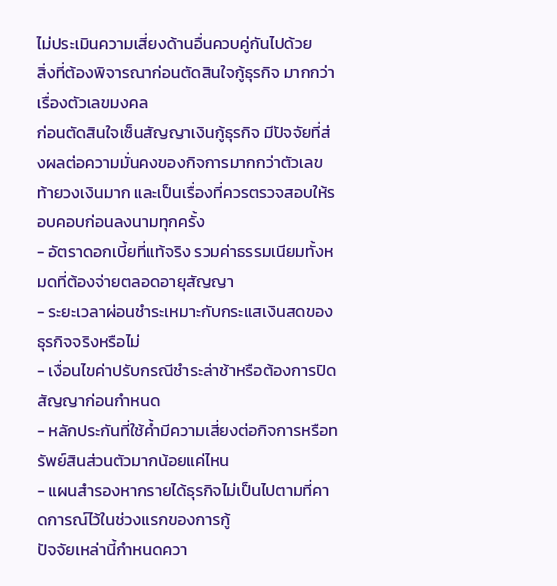ไม่ประเมินความเสี่ยงด้านอื่นควบคู่กันไปด้วย
สิ่งที่ต้องพิจารณาก่อนตัดสินใจกู้ธุรกิจ มากกว่าเรื่องตัวเลขมงคล
ก่อนตัดสินใจเซ็นสัญญาเงินกู้ธุรกิจ มีปัจจัยที่ส่งผลต่อความมั่นคงของกิจการมากกว่าตัวเลขท้ายวงเงินมาก และเป็นเรื่องที่ควรตรวจสอบให้รอบคอบก่อนลงนามทุกครั้ง
- อัตราดอกเบี้ยที่แท้จริง รวมค่าธรรมเนียมทั้งหมดที่ต้องจ่ายตลอดอายุสัญญา
- ระยะเวลาผ่อนชำระเหมาะกับกระแสเงินสดของธุรกิจจริงหรือไม่
- เงื่อนไขค่าปรับกรณีชำระล่าช้าหรือต้องการปิดสัญญาก่อนกำหนด
- หลักประกันที่ใช้ค้ำมีความเสี่ยงต่อกิจการหรือทรัพย์สินส่วนตัวมากน้อยแค่ไหน
- แผนสำรองหากรายได้ธุรกิจไม่เป็นไปตามที่คาดการณ์ไว้ในช่วงแรกของการกู้
ปัจจัยเหล่านี้กำหนดควา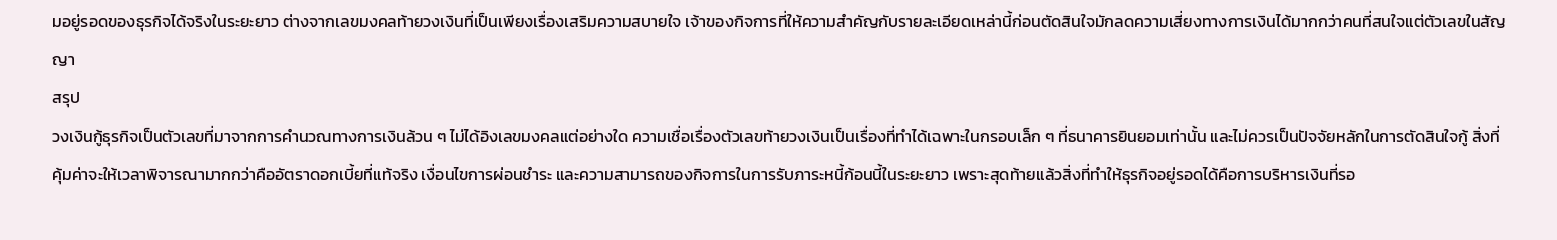มอยู่รอดของธุรกิจได้จริงในระยะยาว ต่างจากเลขมงคลท้ายวงเงินที่เป็นเพียงเรื่องเสริมความสบายใจ เจ้าของกิจการที่ให้ความสำคัญกับรายละเอียดเหล่านี้ก่อนตัดสินใจมักลดความเสี่ยงทางการเงินได้มากกว่าคนที่สนใจแต่ตัวเลขในสัญญา
สรุป
วงเงินกู้ธุรกิจเป็นตัวเลขที่มาจากการคำนวณทางการเงินล้วน ๆ ไม่ได้อิงเลขมงคลแต่อย่างใด ความเชื่อเรื่องตัวเลขท้ายวงเงินเป็นเรื่องที่ทำได้เฉพาะในกรอบเล็ก ๆ ที่ธนาคารยินยอมเท่านั้น และไม่ควรเป็นปัจจัยหลักในการตัดสินใจกู้ สิ่งที่คุ้มค่าจะให้เวลาพิจารณามากกว่าคืออัตราดอกเบี้ยที่แท้จริง เงื่อนไขการผ่อนชำระ และความสามารถของกิจการในการรับภาระหนี้ก้อนนี้ในระยะยาว เพราะสุดท้ายแล้วสิ่งที่ทำให้ธุรกิจอยู่รอดได้คือการบริหารเงินที่รอ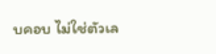บคอบ ไม่ใช่ตัวเล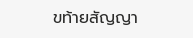ขท้ายสัญญา